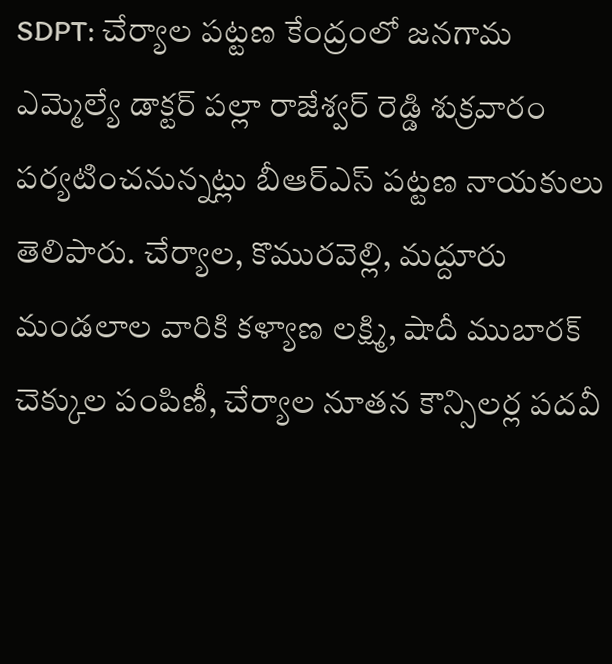SDPT: చేర్యాల పట్టణ కేంద్రంలో జనగామ ఎమ్మెల్యే డాక్టర్ పల్లా రాజేశ్వర్ రెడ్డి శుక్రవారం పర్యటించనున్నట్లు బీఆర్ఎస్ పట్టణ నాయకులు తెలిపారు. చేర్యాల, కొమురవెల్లి, మద్దూరు మండలాల వారికి కళ్యాణ లక్ష్మి, షాదీ ముబారక్ చెక్కుల పంపిణీ, చేర్యాల నూతన కౌన్సిలర్ల పదవీ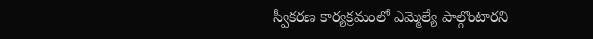స్వీకరణ కార్యక్రమంలో ఎమ్మెల్యే పాల్గొంటారని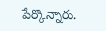పేర్కొన్నారు.